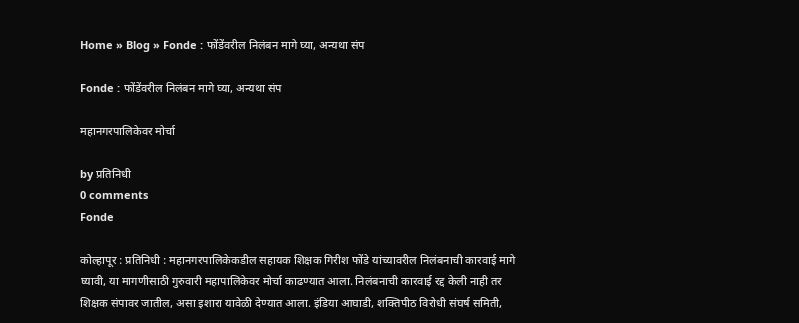Home » Blog » Fonde : फोंडेंवरील निलंबन मागे घ्या, अन्यथा संप

Fonde : फोंडेंवरील निलंबन मागे घ्या, अन्यथा संप

महानगरपालिकेवर मोर्चा

by प्रतिनिधी
0 comments
Fonde

कोल्हापूर : प्रतिनिधी : महानगरपालिकेकडील सहायक शिक्षक गिरीश फोंडे यांच्यावरील निलंबनाची कारवाई मागे घ्यावी, या मागणीसाठी गुरुवारी महापालिकेवर मोर्चा काढण्यात आला. निलंबनाची कारवाई रद्द केली नाही तर शिक्षक संपावर जातील, असा इशारा यावेळी देण्यात आला. इंडिया आघाडी, शक्तिपीठ विरोधी संघर्ष समिती,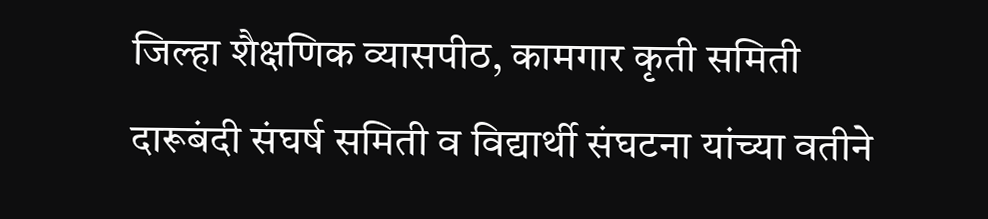जिल्हा शैक्षणिक व्यासपीठ, कामगार कृती समिती दारूबंदी संघर्ष समिती व विद्यार्थी संघटना यांच्या वतीने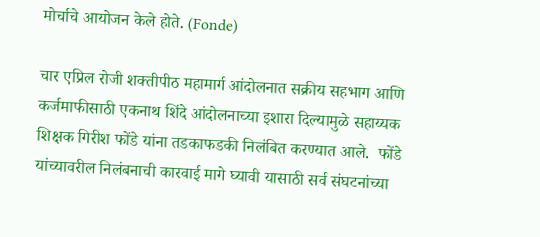मोर्चाचे आयोजन केले होते. (Fonde)

चार एप्रिल रोजी शक्तीपीठ महामार्ग आंदोलनात सक्रीय सहभाग आणि  कर्जमाफीसाठी एकनाथ शिंदे आंदोलनाच्या इशारा दिल्यामुळे सहाय्यक शिक्षक गिरीश फोंडे यांना तडकाफडकी निलंबित करण्यात आले.  फोंडे यांच्यावरील निलंबनाची कारवाई मागे घ्यावी यासाठी सर्व संघटनांच्या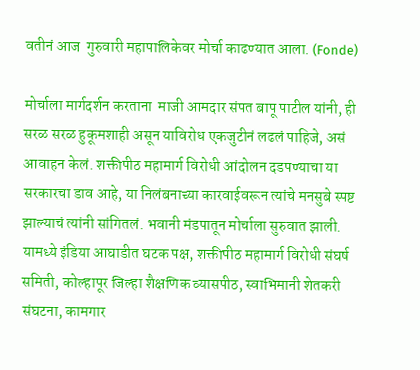वतीनं आज  गुरुवारी महापालिकेवर मोर्चा काढण्यात आला. (Fonde)

मोर्चाला मार्गदर्शन करताना  माजी आमदार संपत बापू पाटील यांनी, ही सरळ सरळ हुकूमशाही असून याविरोध एकजुटीनं लढलं पाहिजे, असं आवाहन केलं. शक्तीपीठ महामार्ग विरोधी आंदोलन दडपण्याचा या सरकारचा डाव आहे, या निलंबनाच्या कारवाईवरून त्यांचे मनसुबे स्पष्ट झाल्याचं त्यांनी सांगितलं. भवानी मंडपातून मोर्चाला सुरुवात झाली. यामध्ये इंडिया आघाडीत घटक पक्ष, शक्तीपीठ महामार्ग विरोधी संघर्ष समिती, कोल्हापूर जिल्हा शैक्षणिक व्यासपीठ, स्वाभिमानी शेतकरी संघटना, कामगार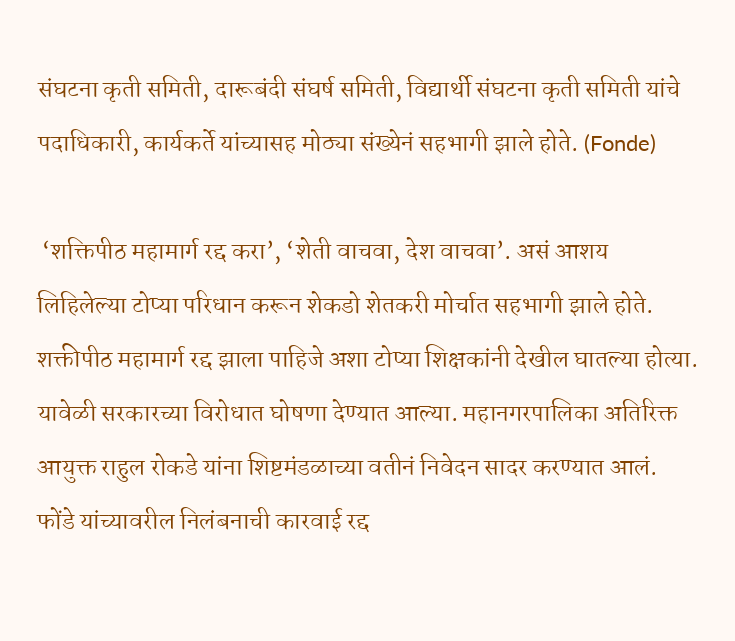संघटना कृती समिती, दारूबंदी संघर्ष समिती, विद्यार्थी संघटना कृती समिती यांचे पदाधिकारी, कार्यकर्ते यांच्यासह मोठ्या संख्येनं सहभागी झाले होते. (Fonde)

 ‘शक्तिपीठ महामार्ग रद्द करा’, ‘शेती वाचवा, देश वाचवा’. असं आशय लिहिलेल्या टोप्या परिधान करून शेकडो शेतकरी मोर्चात सहभागी झाले होते. शक्तीपीठ महामार्ग रद्द झाला पाहिजे अशा टोप्या शिक्षकांनी देखील घातल्या होत्या. यावेळी सरकारच्या विरोधात घोषणा देण्यात आल्या. महानगरपालिका अतिरिक्त आयुक्त राहुल रोकडे यांना शिष्टमंडळाच्या वतीनं निवेदन सादर करण्यात आलं. फोंडे यांच्यावरील निलंबनाची कारवाई रद्द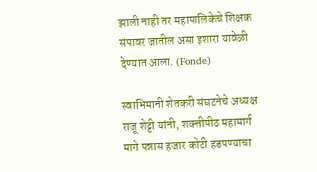झाली नाही तर महापालिकेचे शिक्षक संपावर जातील असा इशारा यावेळी देण्यात आला. (Fonde)

स्वाभिमानी शेतकरी संघटनेचे अध्यक्ष राजू शेट्टी यांनी, शक्त्तीपीठ महामार्ग मागे पन्नास हजार कोटी हडपण्याचा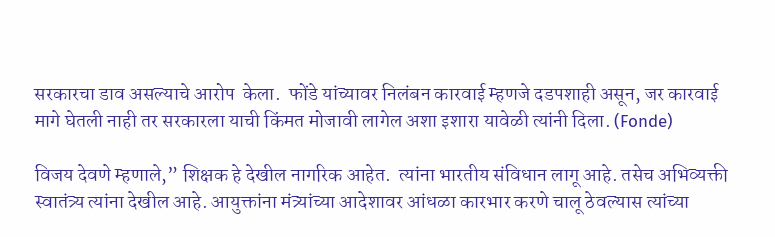सरकारचा डाव असल्याचे आरोप  केला.  फोंडे यांच्यावर निलंबन कारवाई म्हणजे दडपशाही असून, जर कारवाई मागे घेतली नाही तर सरकारला याची किंमत मोजावी लागेल अशा इशारा यावेळी त्यांनी दिला. (Fonde)

विजय देवणे म्हणाले,” शिक्षक हे देखील नागरिक आहेत.  त्यांना भारतीय संविधान लागू आहे. तसेच अभिव्यक्ती स्वातंत्र्य त्यांना देखील आहे. आयुक्तांना मंत्र्यांच्या आदेशावर आंधळा कारभार करणे चालू ठेवल्यास त्यांच्या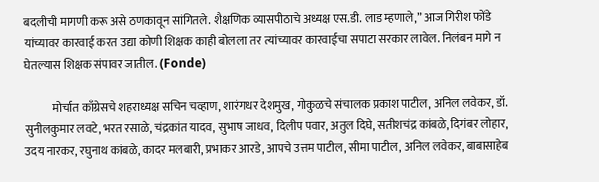बदलीची मागणी करू असे ठणकावून सांगितले. शैक्षणिक व्यासपीठाचे अध्यक्ष एस.डी. लाड म्हणाले,” आज गिरीश फोंडे यांच्यावर कारवाई करत उद्या कोणी शिक्षक काही बोलला तर त्यांच्यावर कारवाईचा सपाटा सरकार लावेल. निलंबन मागे न घेतल्यास शिक्षक संपावर जातील. (Fonde)

            मोर्चात काँग्रेसचे शहराध्यक्ष सचिन चव्हाण, शारंगधर देशमुख, गोकुळचे संचालक प्रकाश पाटील, अनिल लवेकर, डॉ. सुनीलकुमार लवटे, भरत रसाळे, चंद्रकांत यादव, सुभाष जाधव, दिलीप पवार, अतुल दिघे, सतीशचंद्र कांबळे, दिगंबर लोहार, उदय नारकर, रघुनाथ कांबळे, कादर मलबारी, प्रभाकर आरडे, आपचे उत्तम पाटील, सीमा पाटील, अनिल लवेकर, बाबासाहेब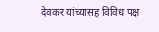देवकर यांच्यासह विविध पक्ष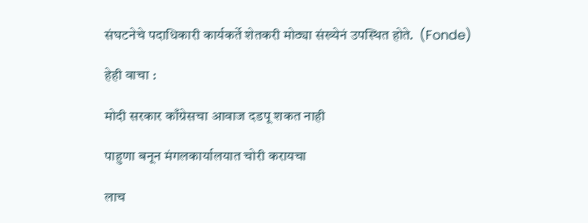संघटनेचे पदाधिकारी कार्यकर्ते शेतकरी मोठ्या संख्येनं उपस्थित होते.  (Fonde)

हेही वाचा :

मोदी सरकार काँग्रेसचा आवाज दडपू शकत नाही

पाहुणा बनून मंगलकार्यालयात चोरी करायचा

लाच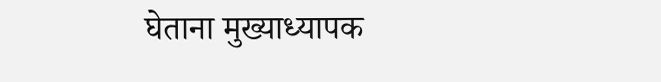घेताना मुख्याध्यापक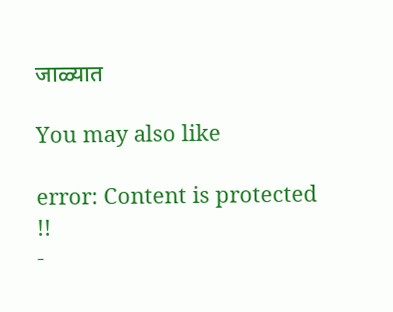जाळ्यात

You may also like

error: Content is protected !!
-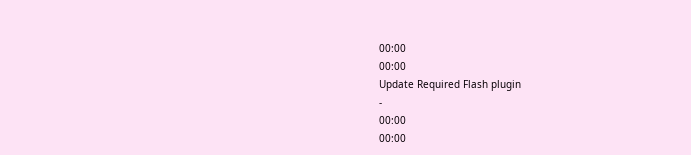00:00
00:00
Update Required Flash plugin
-
00:00
00:00